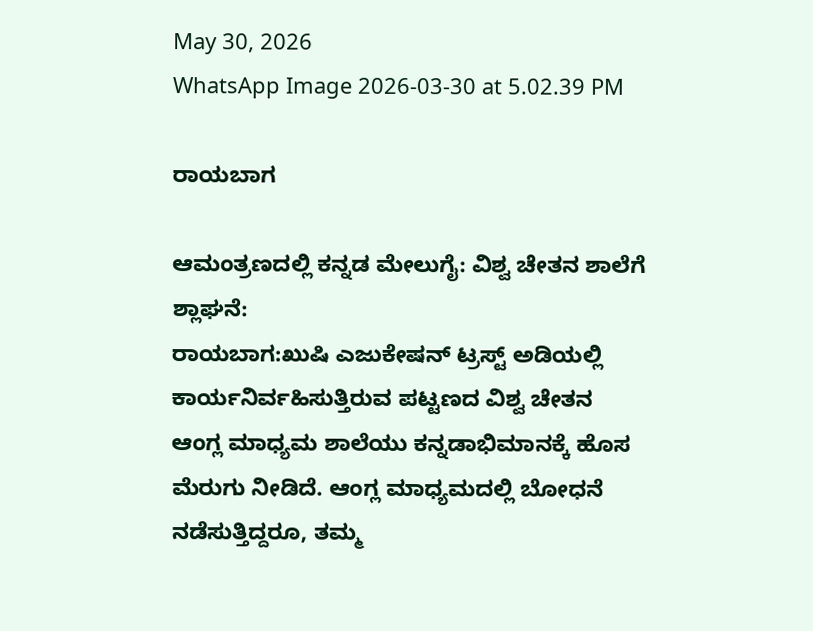May 30, 2026
WhatsApp Image 2026-03-30 at 5.02.39 PM

ರಾಯಬಾಗ

ಆಮಂತ್ರಣದಲ್ಲಿ ಕನ್ನಡ ಮೇಲುಗೈ: ವಿಶ್ವ ಚೇತನ ಶಾಲೆಗೆ ಶ್ಲಾಘನೆ:
ರಾಯಬಾಗ:ಖುಷಿ ಎಜುಕೇಷನ್ ಟ್ರಸ್ಟ್ ಅಡಿಯಲ್ಲಿ ಕಾರ್ಯನಿರ್ವಹಿಸುತ್ತಿರುವ ಪಟ್ಟಣದ ವಿಶ್ವ ಚೇತನ ಆಂಗ್ಲ ಮಾಧ್ಯಮ ಶಾಲೆಯು ಕನ್ನಡಾಭಿಮಾನಕ್ಕೆ ಹೊಸ ಮೆರುಗು ನೀಡಿದೆ. ಆಂಗ್ಲ ಮಾಧ್ಯಮದಲ್ಲಿ ಬೋಧನೆ ನಡೆಸುತ್ತಿದ್ದರೂ, ತಮ್ಮ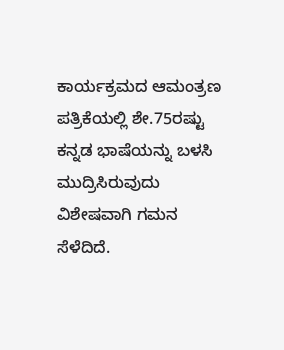ಕಾರ್ಯಕ್ರಮದ ಆಮಂತ್ರಣ ಪತ್ರಿಕೆಯಲ್ಲಿ ಶೇ.75ರಷ್ಟು ಕನ್ನಡ ಭಾಷೆಯನ್ನು ಬಳಸಿ ಮುದ್ರಿಸಿರುವುದು ವಿಶೇಷವಾಗಿ ಗಮನ ಸೆಳೆದಿದೆ.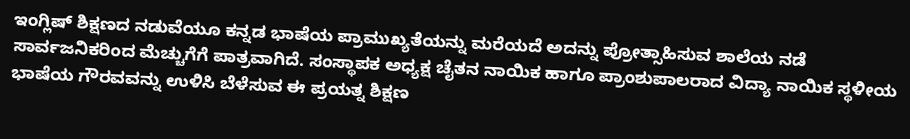ಇಂಗ್ಲಿಷ್ ಶಿಕ್ಷಣದ ನಡುವೆಯೂ ಕನ್ನಡ ಭಾಷೆಯ ಪ್ರಾಮುಖ್ಯತೆಯನ್ನು ಮರೆಯದೆ ಅದನ್ನು ಪ್ರೋತ್ಸಾಹಿಸುವ ಶಾಲೆಯ ನಡೆ ಸಾರ್ವಜನಿಕರಿಂದ ಮೆಚ್ಚುಗೆಗೆ ಪಾತ್ರವಾಗಿದೆ. ಸಂಸ್ಥಾಪಕ ಅಧ್ಯಕ್ಷ ಚೈತನ ನಾಯಿಕ ಹಾಗೂ ಪ್ರಾಂಶುಪಾಲರಾದ ವಿದ್ಯಾ ನಾಯಿಕ ಸ್ಥಳೀಯ ಭಾಷೆಯ ಗೌರವವನ್ನು ಉಳಿಸಿ ಬೆಳೆಸುವ ಈ ಪ್ರಯತ್ನ ಶಿಕ್ಷಣ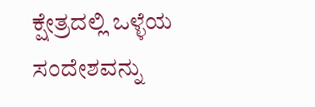ಕ್ಷೇತ್ರದಲ್ಲಿ ಒಳ್ಳೆಯ ಸಂದೇಶವನ್ನು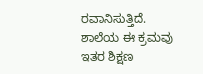ರವಾನಿಸುತ್ತಿದೆ. ಶಾಲೆಯ ಈ ಕ್ರಮವು ಇತರ ಶಿಕ್ಷಣ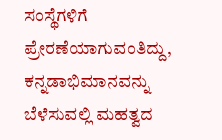ಸಂಸ್ಥೆಗಳಿಗೆ ಪ್ರೇರಣೆಯಾಗುವಂತಿದ್ದು, ಕನ್ನಡಾಭಿಮಾನವನ್ನು ಬೆಳೆಸುವಲ್ಲಿ ಮಹತ್ವದ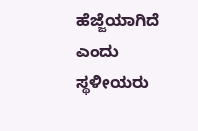ಹೆಜ್ಜೆಯಾಗಿದೆ ಎಂದು ಸ್ಥಳೀಯರು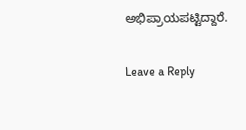ಅಭಿಪ್ರಾಯಪಟ್ಟಿದ್ದಾರೆ.

Leave a Reply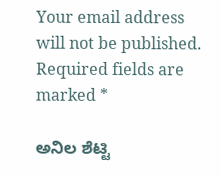Your email address will not be published. Required fields are marked *

ಅನಿಲ ಶೆಟ್ಟಿ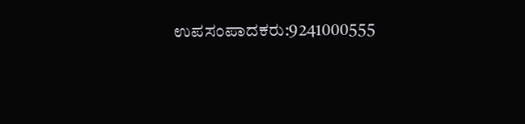ಉಪಸಂಪಾದಕರು:9241000555